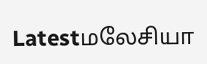Latestமலேசியா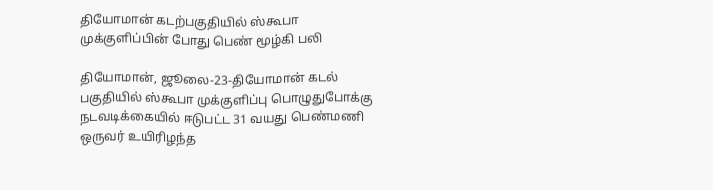தியோமான் கடற்பகுதியில் ஸ்கூபா முக்குளிப்பின் போது பெண் மூழ்கி பலி

தியோமான், ஜூலை-23-தியோமான் கடல் பகுதியில் ஸ்கூபா முக்குளிப்பு பொழுதுபோக்கு நடவடிக்கையில் ஈடுபட்ட 31 வயது பெண்மணி ஒருவர் உயிரிழந்த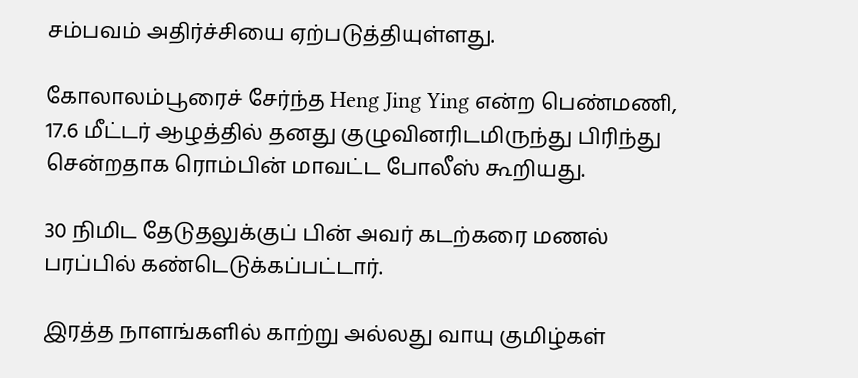சம்பவம் அதிர்ச்சியை ஏற்படுத்தியுள்ளது.

கோலாலம்பூரைச் சேர்ந்த Heng Jing Ying என்ற பெண்மணி, 17.6 மீட்டர் ஆழத்தில் தனது குழுவினரிடமிருந்து பிரிந்து சென்றதாக ரொம்பின் மாவட்ட போலீஸ் கூறியது.

30 நிமிட தேடுதலுக்குப் பின் அவர் கடற்கரை மணல் பரப்பில் கண்டெடுக்கப்பட்டார்.

இரத்த நாளங்களில் காற்று அல்லது வாயு குமிழ்கள்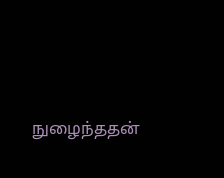நுழைந்ததன்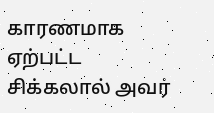காரணமாக ஏற்பட்ட சிக்கலால் அவர்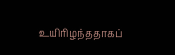உயிரிழந்ததாகப்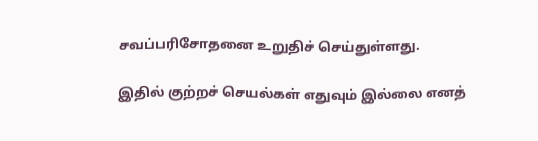சவப்பரிசோதனை உறுதிச் செய்துள்ளது.

இதில் குற்றச் செயல்கள் எதுவும் இல்லை எனத்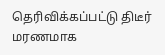தெரிவிக்கப்பட்டு திடீர் மரணமாக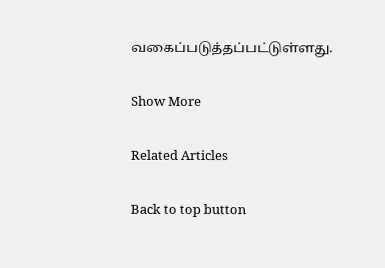வகைப்படுத்தப்பட்டுள்ளது.

Show More

Related Articles

Back to top button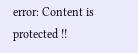error: Content is protected !!